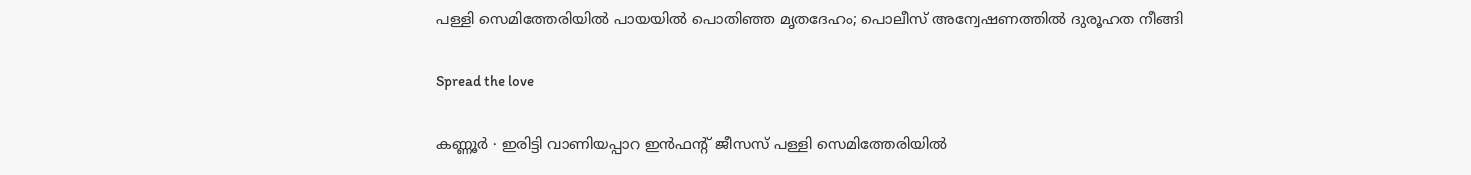പള്ളി സെമിത്തേരിയിൽ പായയിൽ പൊതിഞ്ഞ മൃതദേഹം; പൊലീസ് അന്വേഷണത്തിൽ ദുരൂഹത നീങ്ങി

Spread the love

കണ്ണൂർ ∙ ഇരിട്ടി വാണിയപ്പാറ ഇൻഫന്റ് ജീസസ് പള്ളി സെമിത്തേരിയിൽ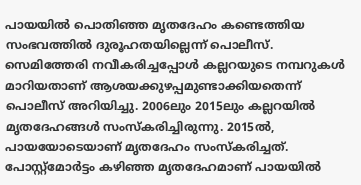പായയിൽ പൊതിഞ്ഞ മൃതദേഹം കണ്ടെത്തിയ സംഭവത്തിൽ ദുരൂഹതയില്ലെന്ന് പൊലീസ്. സെമിത്തേരി നവീകരിച്ചപ്പോൾ കല്ലറയുടെ നമ്പറുകൾ മാറിയതാണ് ആശയക്കുഴപ്പമുണ്ടാക്കിയതെന്ന് പൊലീസ് അറിയിച്ചു. 2006ലും 2015ലും കല്ലറയിൽ മൃതദേഹങ്ങൾ സംസ്കരിച്ചിരുന്നു. 2015ൽ, പായയോടെയാണ് മൃതദേഹം സംസ്കരിച്ചത്. പോസ്റ്റ്മോർട്ടം കഴിഞ്ഞ മൃതദേഹമാണ് പായയിൽ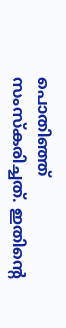പൊതിഞ്ഞ് സംസ്കരിച്ചത്. ഇതിന്റെ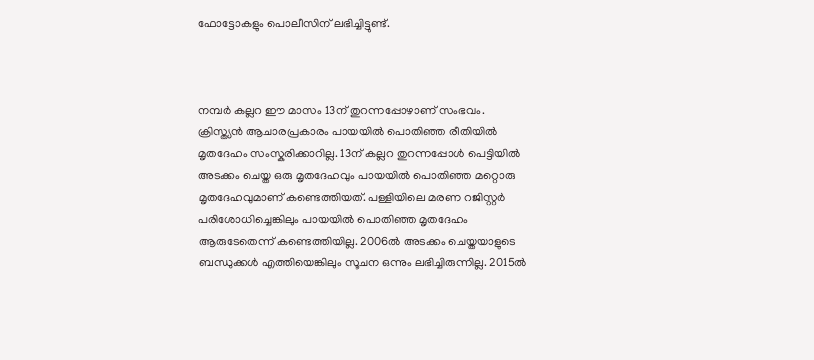ഫോട്ടോകളും പൊലീസിന് ലഭിച്ചിട്ടുണ്ട്.



നമ്പർ കല്ലറ ഈ മാസം 13ന് തുറന്നപ്പോഴാണ് സംഭവം. ക്രിസ്ത്യൻ ആചാരപ്രകാരം പായയിൽ പൊതിഞ്ഞ രീതിയിൽ മൃതദേഹം സംസ്കരിക്കാറില്ല. 13ന് കല്ലറ തുറന്നപ്പോൾ പെട്ടിയിൽ അടക്കം ചെയ്ത ഒരു മൃതദേഹവും പായയിൽ പൊതിഞ്ഞ മറ്റൊരു മൃതദേഹവുമാണ് കണ്ടെത്തിയത്. പള്ളിയിലെ മരണ റജിസ്റ്റർ പരിശോധിച്ചെങ്കിലും പായയിൽ പൊതിഞ്ഞ മൃതദേഹം ആരുടേതെന്ന് കണ്ടെത്തിയില്ല. 2006ൽ അടക്കം ചെയ്തയാളുടെ ബന്ധുക്കൾ എത്തിയെങ്കിലും സൂചന ഒന്നും ലഭിച്ചിരുന്നില്ല. 2015ൽ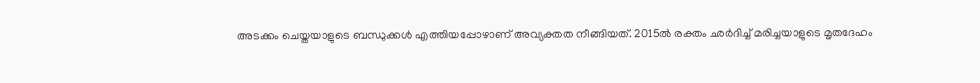അടക്കം ചെയ്തയാളുടെ ബന്ധുക്കൾ എത്തിയപ്പോഴാണ് അവ്യക്തത നീങ്ങിയത്. 2015ൽ രക്തം ഛർദിച്ച് മരിച്ചയാളുടെ മൃതദേഹം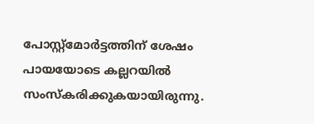പോസ്റ്റ്മോർട്ടത്തിന് ശേഷം പായയോടെ കല്ലറയിൽ സംസ്കരിക്കുകയായിരുന്നു.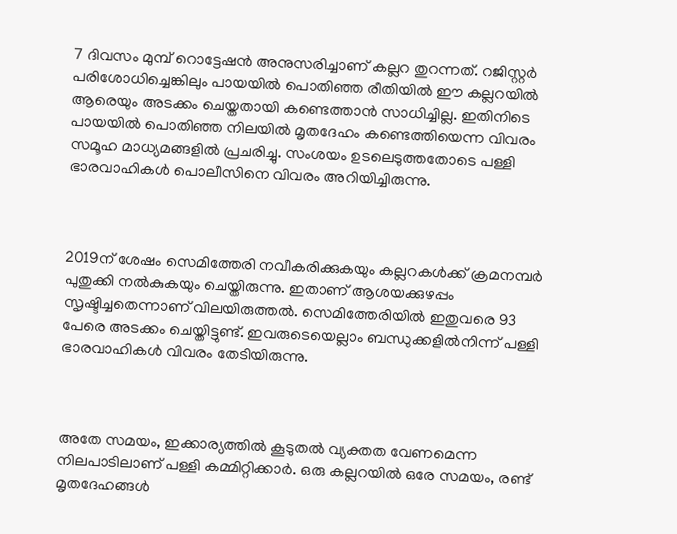7 ദിവസം മുമ്പ് റൊട്ടേഷൻ അനുസരിച്ചാണ് കല്ലറ തുറന്നത്. റജിസ്റ്റർ പരിശോധിച്ചെങ്കിലും പായയിൽ പൊതിഞ്ഞ രീതിയിൽ ഈ കല്ലറയിൽ ആരെയും അടക്കം ചെയ്തതായി കണ്ടെത്താൻ സാധിച്ചില്ല. ഇതിനിടെ പായയിൽ പൊതിഞ്ഞ നിലയിൽ മൃതദേഹം കണ്ടെത്തിയെന്ന വിവരം സമൂഹ മാധ്യമങ്ങളിൽ പ്രചരിച്ചു. സംശയം ഉടലെടുത്തതോടെ പള്ളി ഭാരവാഹികൾ പൊലീസിനെ വിവരം അറിയിച്ചിരുന്നു.



2019ന് ശേഷം സെമിത്തേരി നവീകരിക്കുകയും കല്ലറകൾക്ക് ക്രമനമ്പർ പുതുക്കി നൽകുകയും ചെയ്തിരുന്നു. ഇതാണ് ആശയക്കുഴപ്പം സൃഷ്ടിച്ചതെന്നാണ് വിലയിരുത്തൽ. സെമിത്തേരിയിൽ ഇതുവരെ 93 പേരെ അടക്കം ചെയ്തിട്ടുണ്ട്. ഇവരുടെയെല്ലാം ബന്ധുക്കളിൽനിന്ന് പള്ളി ഭാരവാഹികൾ വിവരം തേടിയിരുന്നു.



അതേ സമയം, ഇക്കാര്യത്തിൽ കൂടുതൽ വ്യക്തത വേണമെന്ന നിലപാടിലാണ് പള്ളി കമ്മിറ്റിക്കാർ. ഒരു കല്ലറയിൽ ഒരേ സമയം, രണ്ട് മൃതദേഹങ്ങൾ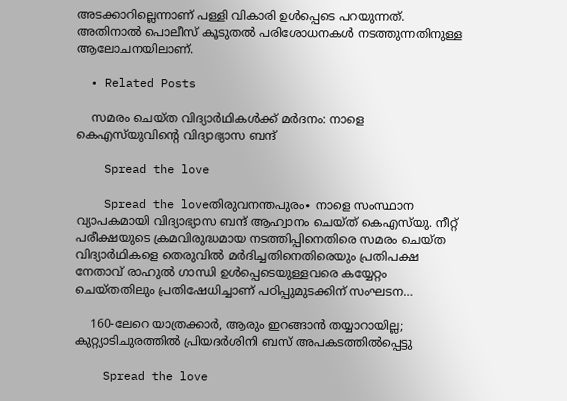അടക്കാറില്ലെന്നാണ് പള്ളി വികാരി ഉൾപ്പെടെ പറയുന്നത്. അതിനാൽ പൊലീസ് കൂടുതൽ പരിശോധനകൾ നടത്തുന്നതിനുള്ള ആലോചനയിലാണ്.

  • Related Posts

    സമരം ചെയ്ത വിദ്യാർഥികൾക്ക് മർദനം: നാളെ കെഎസ്‌യുവിന്റെ വിദ്യാഭ്യാസ ബന്ദ്

    Spread the love

    Spread the loveതിരുവനന്തപുരം∙ നാളെ സംസ്ഥാന വ്യാപകമായി വിദ്യാഭ്യാസ ബന്ദ് ആഹ്വാനം ചെയ്ത് കെഎസ്‌യു. നീറ്റ് പരീക്ഷയുടെ ക്രമവിരുദ്ധമായ നടത്തിപ്പിനെതിരെ സമരം ചെയ്ത വിദ്യാര്‍ഥികളെ തെരുവില്‍ മര്‍ദിച്ചതിനെതിരെയും പ്രതിപക്ഷ നേതാവ് രാഹുല്‍ ഗാന്ധി ഉള്‍പ്പെടെയുള്ളവരെ കയ്യേറ്റം ചെയ്തതിലും പ്രതിഷേധിച്ചാണ് പഠിപ്പുമുടക്കിന് സംഘടന…

    160-ലേറെ യാത്രക്കാർ, ആരും ഇറങ്ങാൻ തയ്യാറായില്ല; കുറ്റ്യാടിചുരത്തിൽ പ്രിയദർശിനി ബസ് അപകടത്തിൽപ്പെട്ടു

    Spread the love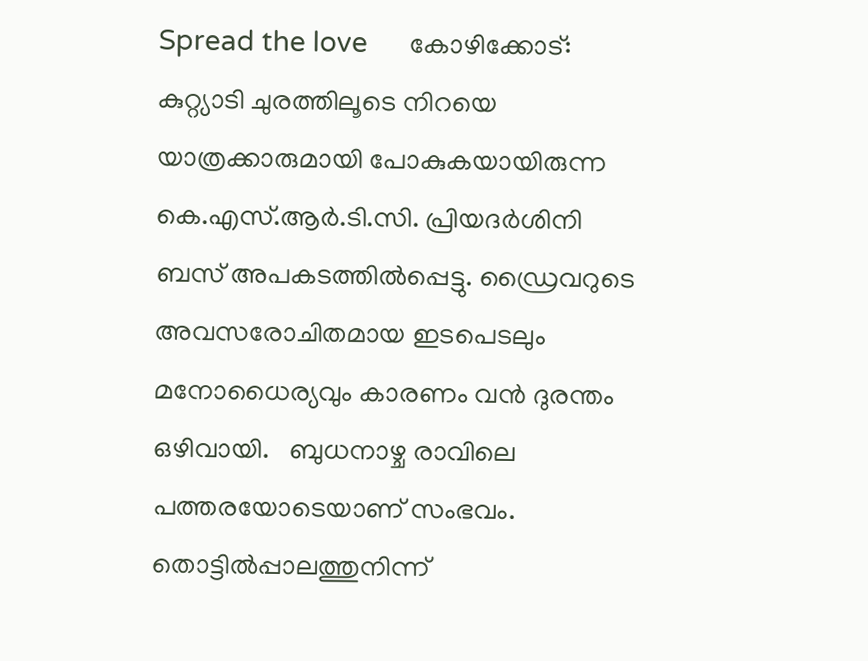Spread the love      കോഴിക്കോട്: കുറ്റ്യാടി ചുരത്തിലൂടെ നിറയെ യാത്രക്കാരുമായി പോകുകയായിരുന്ന കെ.എസ്.ആർ.ടി.സി. പ്രിയദർശിനി ബസ് അപകടത്തിൽപ്പെട്ടു. ഡ്രൈവറുടെ അവസരോചിതമായ ഇടപെടലും മനോധൈര്യവും കാരണം വൻ ദുരന്തം ഒഴിവായി.   ബുധനാഴ്ച രാവിലെ പത്തരയോടെയാണ് സംഭവം. തൊട്ടിൽപ്പാലത്തുനിന്ന്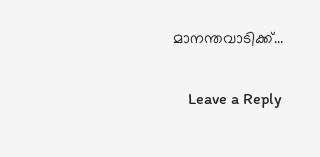മാനന്തവാടിക്ക്…

    Leave a Reply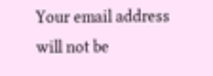Your email address will not be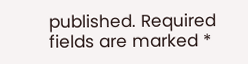published. Required fields are marked *